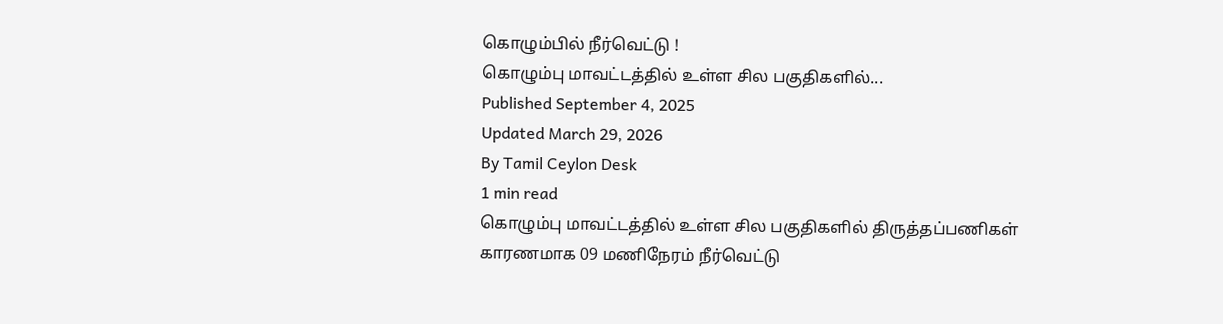கொழும்பில் நீர்வெட்டு !
கொழும்பு மாவட்டத்தில் உள்ள சில பகுதிகளில்...
Published September 4, 2025
Updated March 29, 2026
By Tamil Ceylon Desk
1 min read
கொழும்பு மாவட்டத்தில் உள்ள சில பகுதிகளில் திருத்தப்பணிகள் காரணமாக 09 மணிநேரம் நீர்வெட்டு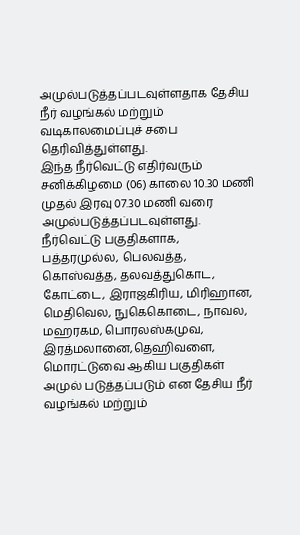அமுல்படுத்தப்படவுள்ளதாக தேசிய நீர் வழங்கல் மற்றும் வடிகாலமைப்புச் சபை தெரிவித்துள்ளது.
இந்த நீர்வெட்டு எதிர்வரும் சனிக்கிழமை (06) காலை 10.30 மணி முதல் இரவு 07.30 மணி வரை அமுல்படுத்தப்படவுள்ளது.
நீர்வெட்டு பகுதிகளாக, பத்தரமுல்ல, பெலவத்த, கொஸ்வத்த, தலவத்துகொட, கோட்டை, இராஜகிரிய, மிரிஹான, மெதிவெல, நுகெகொடை, நாவல, மஹரகம, பொரலஸ்கமுவ, இரத்மலானை,தெஹிவளை, மொரட்டுவை ஆகிய பகுதிகள் அமுல் படுத்தப்படும் என தேசிய நீர் வழங்கல் மற்றும்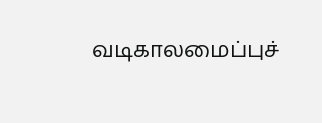வடிகாலமைப்புச்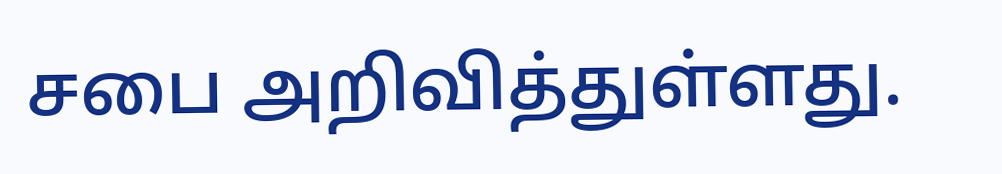சபை அறிவித்துள்ளது.